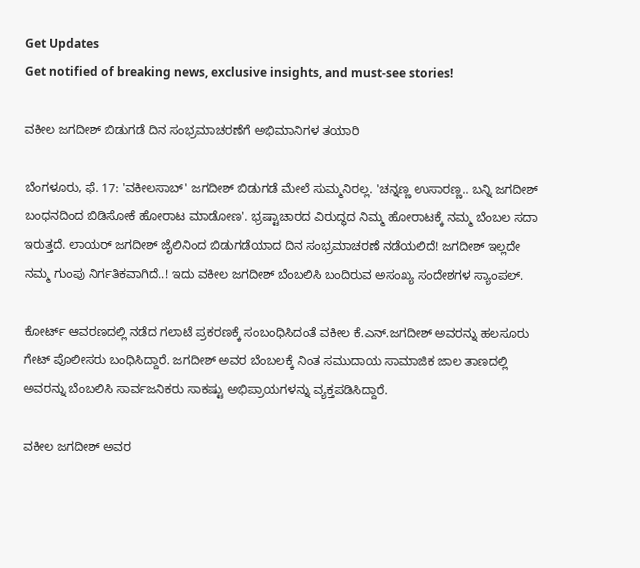Get Updates
Get notified of breaking news, exclusive insights, and must-see stories!

ವಕೀಲ ಜಗದೀಶ್ ಬಿಡುಗಡೆ ದಿನ ಸಂಭ್ರಮಾಚರಣೆಗೆ ಅಭಿಮಾನಿಗಳ ತಯಾರಿ

ಬೆಂಗಳೂರು, ಫೆ. 17: 'ವಕೀಲಸಾಬ್' ಜಗದೀಶ್ ಬಿಡುಗಡೆ ಮೇಲೆ ಸುಮ್ಮನಿರಲ್ಲ. 'ಚನ್ನಣ್ಣ ಉಸಾರಣ್ಣ.. ಬನ್ನಿ ಜಗದೀಶ್ ಬಂಧನದಿಂದ ಬಿಡಿಸೋಕೆ ಹೋರಾಟ ಮಾಡೋಣ'. ಭ್ರಷ್ಟಾಚಾರದ ವಿರುದ್ಧದ ನಿಮ್ಮ ಹೋರಾಟಕ್ಕೆ ನಮ್ಮ ಬೆಂಬಲ ಸದಾ ಇರುತ್ತದೆ. ಲಾಯರ್ ಜಗದೀಶ್ ಜೈಲಿನಿಂದ ಬಿಡುಗಡೆಯಾದ ದಿನ ಸಂಭ್ರಮಾಚರಣೆ ನಡೆಯಲಿದೆ! ಜಗದೀಶ್ ಇಲ್ಲದೇ ನಮ್ಮ ಗುಂಪು ನಿರ್ಗತಿಕವಾಗಿದೆ..! ಇದು ವಕೀಲ ಜಗದೀಶ್ ಬೆಂಬಲಿಸಿ ಬಂದಿರುವ ಅಸಂಖ್ಯ ಸಂದೇಶಗಳ ಸ್ಯಾಂಪಲ್.

ಕೋರ್ಟ್ ಆವರಣದಲ್ಲಿ ನಡೆದ ಗಲಾಟೆ ಪ್ರಕರಣಕ್ಕೆ ಸಂಬಂಧಿಸಿದಂತೆ ವಕೀಲ ಕೆ.ಎನ್.ಜಗದೀಶ್ ಅವರನ್ನು ಹಲಸೂರು ಗೇಟ್ ಪೊಲೀಸರು ಬಂಧಿಸಿದ್ದಾರೆ. ಜಗದೀಶ್ ಅವರ ಬೆಂಬಲಕ್ಕೆ ನಿಂತ ಸಮುದಾಯ ಸಾಮಾಜಿಕ ಜಾಲ ತಾಣದಲ್ಲಿ ಅವರನ್ನು ಬೆಂಬಲಿಸಿ ಸಾರ್ವಜನಿಕರು ಸಾಕಷ್ಟು ಅಭಿಪ್ರಾಯಗಳನ್ನು ವ್ಯಕ್ತಪಡಿಸಿದ್ದಾರೆ.

ವಕೀಲ ಜಗದೀಶ್ ಅವರ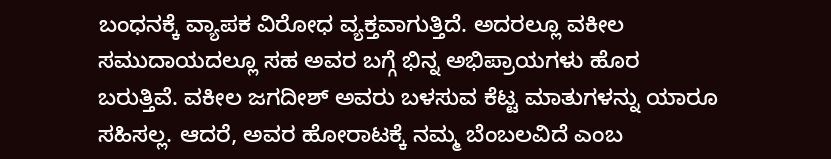ಬಂಧನಕ್ಕೆ ವ್ಯಾಪಕ ವಿರೋಧ ವ್ಯಕ್ತವಾಗುತ್ತಿದೆ. ಅದರಲ್ಲೂ ವಕೀಲ ಸಮುದಾಯದಲ್ಲೂ ಸಹ ಅವರ ಬಗ್ಗೆ ಭಿನ್ನ ಅಭಿಪ್ರಾಯಗಳು ಹೊರ ಬರುತ್ತಿವೆ. ವಕೀಲ ಜಗದೀಶ್ ಅವರು ಬಳಸುವ ಕೆಟ್ಟ ಮಾತುಗಳನ್ನು ಯಾರೂ ಸಹಿಸಲ್ಲ. ಆದರೆ, ಅವರ ಹೋರಾಟಕ್ಕೆ ನಮ್ಮ ಬೆಂಬಲವಿದೆ ಎಂಬ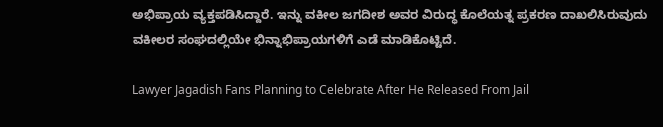ಅಭಿಪ್ರಾಯ ವ್ಯಕ್ತಪಡಿಸಿದ್ದಾರೆ. ಇನ್ನು ವಕೀಲ ಜಗದೀಶ ಅವರ ವಿರುದ್ಧ ಕೊಲೆಯತ್ನ ಪ್ರಕರಣ ದಾಖಲಿಸಿರುವುದು ವಕೀಲರ ಸಂಘದಲ್ಲಿಯೇ ಭಿನ್ನಾಭಿಪ್ರಾಯಗಳಿಗೆ ಎಡೆ ಮಾಡಿಕೊಟ್ಟಿದೆ.

Lawyer Jagadish Fans Planning to Celebrate After He Released From Jail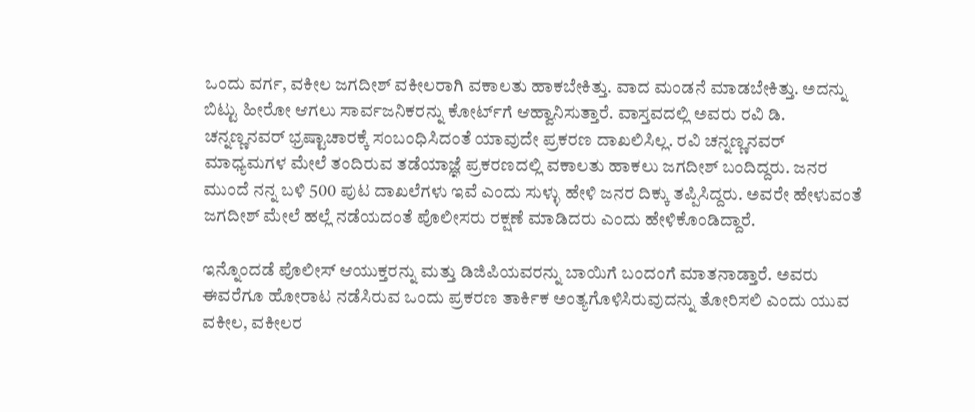ಒಂದು ವರ್ಗ, ವಕೀಲ ಜಗದೀಶ್ ವಕೀಲರಾಗಿ ವಕಾಲತು ಹಾಕಬೇಕಿತ್ತು. ವಾದ ಮಂಡನೆ ಮಾಡಬೇಕಿತ್ತು. ಅದನ್ನು ಬಿಟ್ಟು ಹೀರೋ ಆಗಲು ಸಾರ್ವಜನಿಕರನ್ನು ಕೋರ್ಟ್‌ಗೆ ಆಹ್ವಾನಿಸುತ್ತಾರೆ. ವಾಸ್ತವದಲ್ಲಿ ಅವರು ರವಿ ಡಿ. ಚನ್ನಣ್ಣನವರ್ ಭ್ರಷ್ಟಾಚಾರಕ್ಕೆ ಸಂಬಂಧಿಸಿದಂತೆ ಯಾವುದೇ ಪ್ರಕರಣ ದಾಖಲಿಸಿಲ್ಲ. ರವಿ ಚನ್ನಣ್ಣನವರ್ ಮಾಧ್ಯಮಗಳ ಮೇಲೆ ತಂದಿರುವ ತಡೆಯಾಜ್ಞೆ ಪ್ರಕರಣದಲ್ಲಿ ವಕಾಲತು ಹಾಕಲು ಜಗದೀಶ್ ಬಂದಿದ್ದರು. ಜನರ ಮುಂದೆ ನನ್ನ ಬಳಿ 500 ಪುಟ ದಾಖಲೆಗಳು ಇವೆ ಎಂದು ಸುಳ್ಳು ಹೇಳಿ ಜನರ ದಿಕ್ಕು ತಪ್ಪಿಸಿದ್ದರು. ಅವರೇ ಹೇಳುವಂತೆ ಜಗದೀಶ್ ಮೇಲೆ ಹಲ್ಲೆ ನಡೆಯದಂತೆ ಪೊಲೀಸರು ರಕ್ಷಣೆ ಮಾಡಿದರು ಎಂದು ಹೇಳಿಕೊಂಡಿದ್ದಾರೆ.

ಇನ್ನೊಂದಡೆ ಪೊಲೀಸ್ ಆಯುಕ್ತರನ್ನು ಮತ್ತು ಡಿಜಿಪಿಯವರನ್ನು ಬಾಯಿಗೆ ಬಂದಂಗೆ ಮಾತನಾಡ್ತಾರೆ. ಅವರು ಈವರೆಗೂ ಹೋರಾಟ ನಡೆಸಿರುವ ಒಂದು ಪ್ರಕರಣ ತಾರ್ಕಿಕ ಅಂತ್ಯಗೊಳಿಸಿರುವುದನ್ನು ತೋರಿಸಲಿ ಎಂದು ಯುವ ವಕೀಲ, ವಕೀಲರ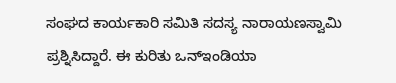ಸಂಘದ ಕಾರ್ಯಕಾರಿ ಸಮಿತಿ ಸದಸ್ಯ ನಾರಾಯಣಸ್ವಾಮಿ ಪ್ರಶ್ನಿಸಿದ್ದಾರೆ. ಈ ಕುರಿತು ಒನ್ಇಂಡಿಯಾ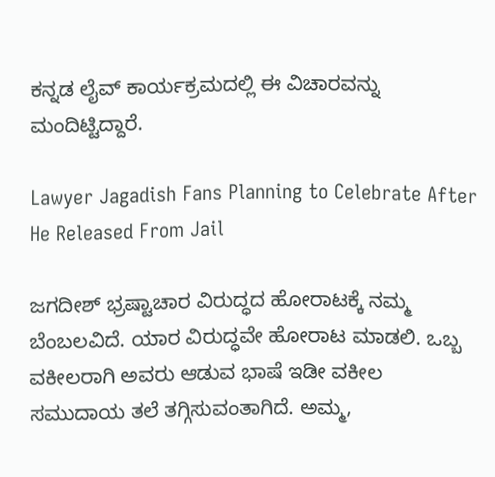ಕನ್ನಡ ಲೈವ್ ಕಾರ್ಯಕ್ರಮದಲ್ಲಿ ಈ ವಿಚಾರವನ್ನು ಮಂದಿಟ್ಟಿದ್ದಾರೆ.

Lawyer Jagadish Fans Planning to Celebrate After He Released From Jail

ಜಗದೀಶ್ ಭ್ರಷ್ಟಾಚಾರ ವಿರುದ್ಧದ ಹೋರಾಟಕ್ಕೆ ನಮ್ಮ ಬೆಂಬಲವಿದೆ. ಯಾರ ವಿರುದ್ಧವೇ ಹೋರಾಟ ಮಾಡಲಿ. ಒಬ್ಬ ವಕೀಲರಾಗಿ ಅವರು ಆಡುವ ಭಾಷೆ ಇಡೀ ವಕೀಲ ಸಮುದಾಯ ತಲೆ ತಗ್ಗಿಸುವಂತಾಗಿದೆ. ಅಮ್ಮ,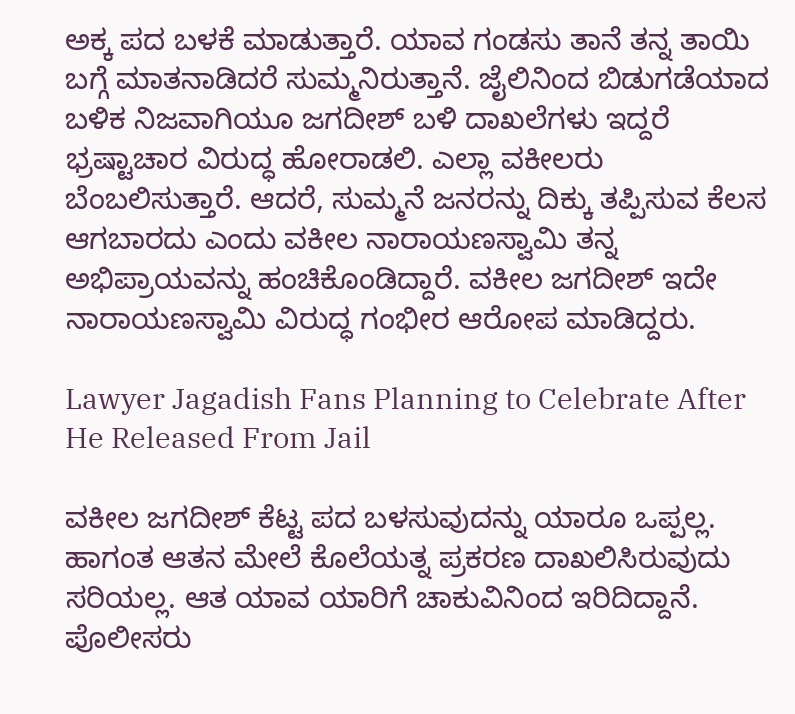ಅಕ್ಕ ಪದ ಬಳಕೆ ಮಾಡುತ್ತಾರೆ. ಯಾವ ಗಂಡಸು ತಾನೆ ತನ್ನ ತಾಯಿ ಬಗ್ಗೆ ಮಾತನಾಡಿದರೆ ಸುಮ್ಮನಿರುತ್ತಾನೆ. ಜೈಲಿನಿಂದ ಬಿಡುಗಡೆಯಾದ ಬಳಿಕ ನಿಜವಾಗಿಯೂ ಜಗದೀಶ್ ಬಳಿ ದಾಖಲೆಗಳು ಇದ್ದರೆ ಭ್ರಷ್ಟಾಚಾರ ವಿರುದ್ಧ ಹೋರಾಡಲಿ. ಎಲ್ಲಾ ವಕೀಲರು ಬೆಂಬಲಿಸುತ್ತಾರೆ. ಆದರೆ, ಸುಮ್ಮನೆ ಜನರನ್ನು ದಿಕ್ಕು ತಪ್ಪಿಸುವ ಕೆಲಸ ಆಗಬಾರದು ಎಂದು ವಕೀಲ ನಾರಾಯಣಸ್ವಾಮಿ ತನ್ನ ಅಭಿಪ್ರಾಯವನ್ನು ಹಂಚಿಕೊಂಡಿದ್ದಾರೆ. ವಕೀಲ ಜಗದೀಶ್ ಇದೇ ನಾರಾಯಣಸ್ವಾಮಿ ವಿರುದ್ಧ ಗಂಭೀರ ಆರೋಪ ಮಾಡಿದ್ದರು.

Lawyer Jagadish Fans Planning to Celebrate After He Released From Jail

ವಕೀಲ ಜಗದೀಶ್ ಕೆಟ್ಟ ಪದ ಬಳಸುವುದನ್ನು ಯಾರೂ ಒಪ್ಪಲ್ಲ. ಹಾಗಂತ ಆತನ ಮೇಲೆ ಕೊಲೆಯತ್ನ ಪ್ರಕರಣ ದಾಖಲಿಸಿರುವುದು ಸರಿಯಲ್ಲ. ಆತ ಯಾವ ಯಾರಿಗೆ ಚಾಕುವಿನಿಂದ ಇರಿದಿದ್ದಾನೆ. ಪೊಲೀಸರು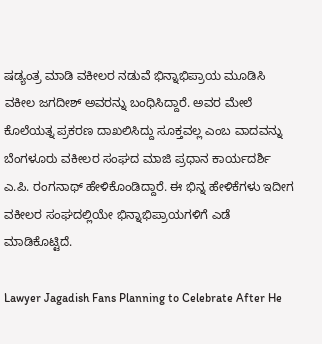ಷಡ್ಯಂತ್ರ ಮಾಡಿ ವಕೀಲರ ನಡುವೆ ಭಿನ್ನಾಭಿಪ್ರಾಯ ಮೂಡಿಸಿ ವಕೀಲ ಜಗದೀಶ್ ಅವರನ್ನು ಬಂಧಿಸಿದ್ದಾರೆ. ಅವರ ಮೇಲೆ ಕೊಲೆಯತ್ನ ಪ್ರಕರಣ ದಾಖಲಿಸಿದ್ದು ಸೂಕ್ತವಲ್ಲ ಎಂಬ ವಾದವನ್ನು ಬೆಂಗಳೂರು ವಕೀಲರ ಸಂಘದ ಮಾಜಿ ಪ್ರಧಾನ ಕಾರ್ಯದರ್ಶಿ ಎ.ಪಿ. ರಂಗನಾಥ್ ಹೇಳಿಕೊಂಡಿದ್ದಾರೆ. ಈ ಭಿನ್ನ ಹೇಳಿಕೆಗಳು ಇದೀಗ ವಕೀಲರ ಸಂಘದಲ್ಲಿಯೇ ಭಿನ್ನಾಭಿಪ್ರಾಯಗಳಿಗೆ ಎಡೆ ಮಾಡಿಕೊಟ್ಟಿದೆ.

Lawyer Jagadish Fans Planning to Celebrate After He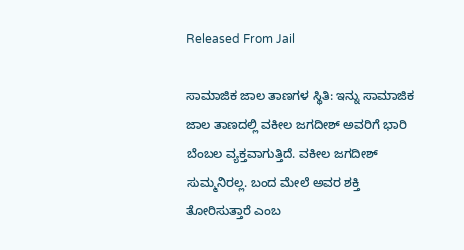Released From Jail

ಸಾಮಾಜಿಕ ಜಾಲ ತಾಣಗಳ ಸ್ಥಿತಿ: ಇನ್ನು ಸಾಮಾಜಿಕ ಜಾಲ ತಾಣದಲ್ಲಿ ವಕೀಲ ಜಗದೀಶ್ ಅವರಿಗೆ ಭಾರಿ ಬೆಂಬಲ ವ್ಯಕ್ತವಾಗುತ್ತಿದೆ. ವಕೀಲ ಜಗದೀಶ್ ಸುಮ್ಮನಿರಲ್ಲ. ಬಂದ ಮೇಲೆ ಅವರ ಶಕ್ತಿ ತೋರಿಸುತ್ತಾರೆ ಎಂಬ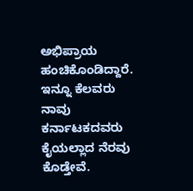ಅಭಿಪ್ರಾಯ ಹಂಚಿಕೊಂಡಿದ್ದಾರೆ. ಇನ್ನೂ ಕೆಲವರು ನಾವು ಕರ್ನಾಟಕದವರು ಕೈಯಲ್ಲಾದ ನೆರವು ಕೊಡ್ತೇವೆ.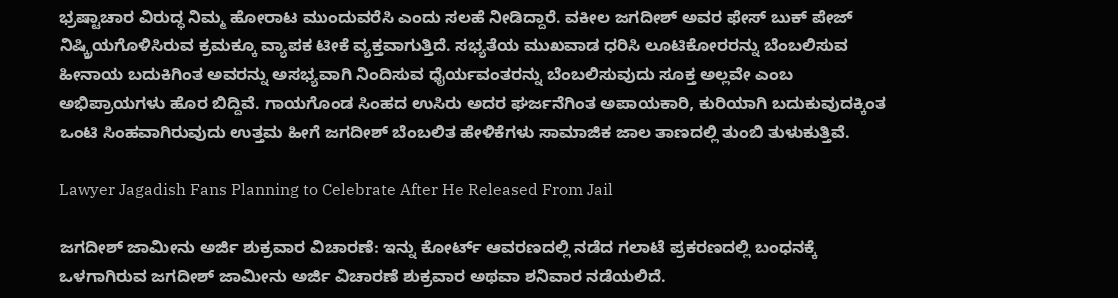ಭ್ರಷ್ಟಾಚಾರ ವಿರುದ್ಧ ನಿಮ್ಮ ಹೋರಾಟ ಮುಂದುವರೆಸಿ ಎಂದು ಸಲಹೆ ನೀಡಿದ್ದಾರೆ. ವಕೀಲ ಜಗದೀಶ್ ಅವರ ಫೇಸ್ ಬುಕ್ ಪೇಜ್ ನಿಷ್ಕ್ರಿಯಗೊಳಿಸಿರುವ ಕ್ರಮಕ್ಕೂ ವ್ಯಾಪಕ ಟೀಕೆ ವ್ಯಕ್ತವಾಗುತ್ತಿದೆ. ಸಭ್ಯತೆಯ ಮುಖವಾಡ ಧರಿಸಿ ಲೂಟಿಕೋರರನ್ನು ಬೆಂಬಲಿಸುವ ಹೀನಾಯ ಬದುಕಿಗಿಂತ ಅವರನ್ನು ಅಸಭ್ಯವಾಗಿ ನಿಂದಿಸುವ ಧೈರ್ಯವಂತರನ್ನು ಬೆಂಬಲಿಸುವುದು ಸೂಕ್ತ ಅಲ್ಲವೇ ಎಂಬ ಅಭಿಪ್ರಾಯಗಳು ಹೊರ ಬಿದ್ದಿವೆ. ಗಾಯಗೊಂಡ ಸಿಂಹದ ಉಸಿರು ಅದರ ಘರ್ಜನೆಗಿಂತ ಅಪಾಯಕಾರಿ, ಕುರಿಯಾಗಿ ಬದುಕುವುದಕ್ಕಿಂತ ಒಂಟಿ ಸಿಂಹವಾಗಿರುವುದು ಉತ್ತಮ ಹೀಗೆ ಜಗದೀಶ್ ಬೆಂಬಲಿತ ಹೇಳಿಕೆಗಳು ಸಾಮಾಜಿಕ ಜಾಲ ತಾಣದಲ್ಲಿ ತುಂಬಿ ತುಳುಕುತ್ತಿವೆ.

Lawyer Jagadish Fans Planning to Celebrate After He Released From Jail

ಜಗದೀಶ್ ಜಾಮೀನು ಅರ್ಜಿ ಶುಕ್ರವಾರ ವಿಚಾರಣೆ: ಇನ್ನು ಕೋರ್ಟ್ ಆವರಣದಲ್ಲಿ ನಡೆದ ಗಲಾಟೆ ಪ್ರಕರಣದಲ್ಲಿ ಬಂಧನಕ್ಕೆ ಒಳಗಾಗಿರುವ ಜಗದೀಶ್ ಜಾಮೀನು ಅರ್ಜಿ ವಿಚಾರಣೆ ಶುಕ್ರವಾರ ಅಥವಾ ಶನಿವಾರ ನಡೆಯಲಿದೆ.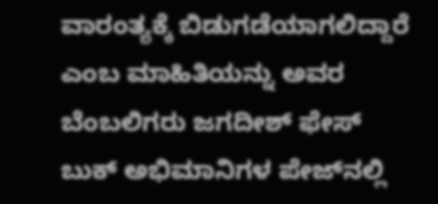ವಾರಂತ್ಯಕ್ಕೆ ಬಿಡುಗಡೆಯಾಗಲಿದ್ದಾರೆ ಎಂಬ ಮಾಹಿತಿಯನ್ನು ಅವರ ಬೆಂಬಲಿಗರು ಜಗದೀಶ್ ಫೇಸ್ ಬುಕ್ ಅಭಿಮಾನಿಗಳ ಪೇಜ್‌ನಲ್ಲಿ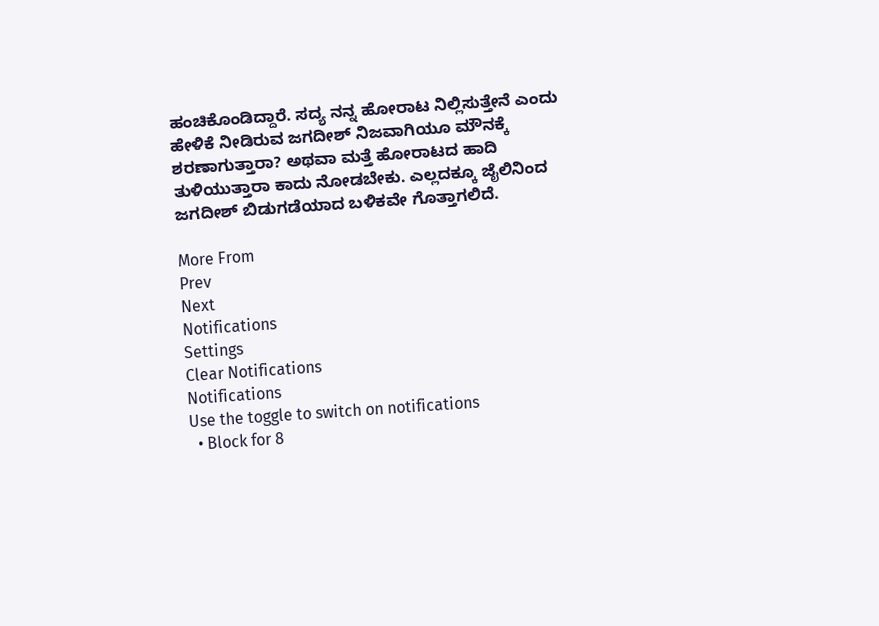ಹಂಚಿಕೊಂಡಿದ್ದಾರೆ. ಸದ್ಯ ನನ್ನ ಹೋರಾಟ ನಿಲ್ಲಿಸುತ್ತೇನೆ ಎಂದು ಹೇಳಿಕೆ ನೀಡಿರುವ ಜಗದೀಶ್ ನಿಜವಾಗಿಯೂ ಮೌನಕ್ಕೆ ಶರಣಾಗುತ್ತಾರಾ? ಅಥವಾ ಮತ್ತೆ ಹೋರಾಟದ ಹಾದಿ ತುಳಿಯುತ್ತಾರಾ ಕಾದು ನೋಡಬೇಕು. ಎಲ್ಲದಕ್ಕೂ ಜೈಲಿನಿಂದ ಜಗದೀಶ್ ಬಿಡುಗಡೆಯಾದ ಬಳಿಕವೇ ಗೊತ್ತಾಗಲಿದೆ.

More From
Prev
Next
Notifications
Settings
Clear Notifications
Notifications
Use the toggle to switch on notifications
  • Block for 8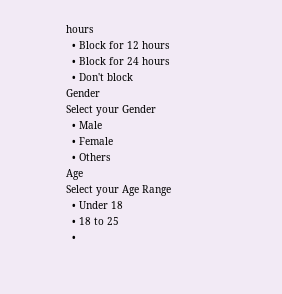hours
  • Block for 12 hours
  • Block for 24 hours
  • Don't block
Gender
Select your Gender
  • Male
  • Female
  • Others
Age
Select your Age Range
  • Under 18
  • 18 to 25
  •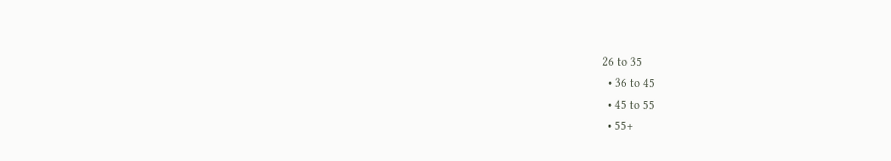26 to 35
  • 36 to 45
  • 45 to 55
  • 55+